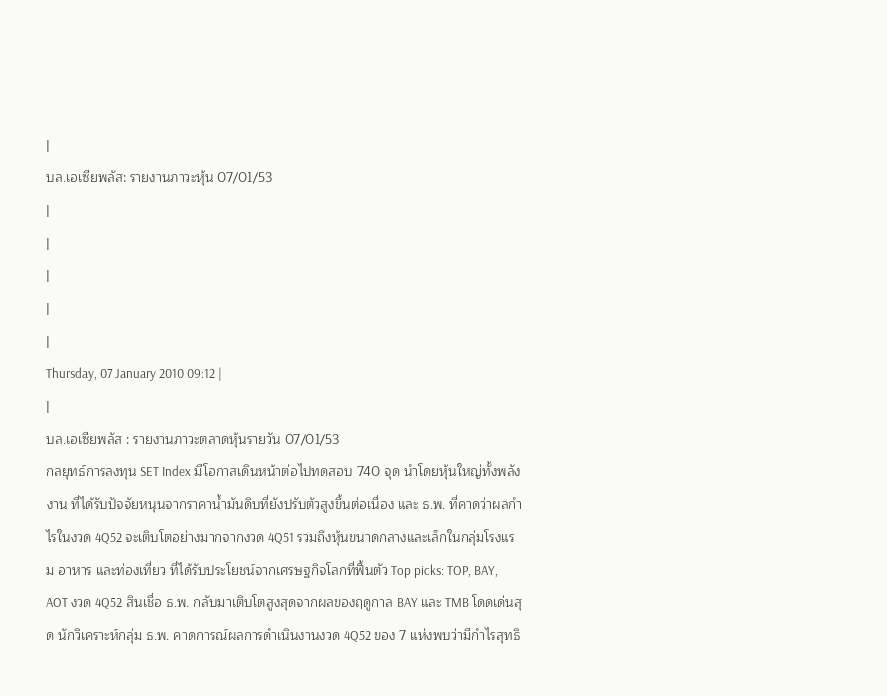|
บล.เอเซียพลัส: รายงานภาวะหุ้น 07/01/53
|
|
|
|
|
Thursday, 07 January 2010 09:12 |
|
บล.เอเซียพลัส : รายงานภาวะตลาดหุ้นรายวัน 07/01/53
กลยุทธ์การลงทุน SET Index มีโอกาสเดินหน้าต่อไปทดสอบ 740 จุด นำโดยหุ้นใหญ่ทั้งพลังงาน ที่ได้รับปัจจัยหนุนจากราคาน้ำมันดิบที่ยังปรับตัวสูงขึ้นต่อเนื่อง และ ธ.พ. ที่คาดว่าผลกำไรในงวด 4Q52 จะเติบโตอย่างมากจากงวด 4Q51 รวมถึงหุ้นขนาดกลางและเล็กในกลุ่มโรงแรม อาหาร และท่องเที่ยว ที่ได้รับประโยชน์จากเศรษฐกิจโลกที่ฟื้นตัว Top picks: TOP, BAY, AOT งวด 4Q52 สินเชื่อ ธ.พ. กลับมาเติบโตสูงสุดจากผลของฤดูกาล BAY และ TMB โดดเด่นสุด นักวิเคราะห์กลุ่ม ธ.พ. คาดการณ์ผลการดำเนินงานงวด 4Q52 ของ 7 แห่งพบว่ามีกำไรสุทธิ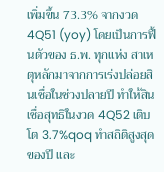เพิ่มขึ้น 73.3% จากงวด 4Q51 (yoy) โดยเป็นการฟื้นตัวของ ธ.พ. ทุกแห่ง สาเหตุหลักมาจากการเร่งปล่อยสินเชื่อในช่วงปลายปี ทำให้สินเชื่อสุทธิในงวด 4Q52 เติบโต 3.7%qoq ทำสถิติสูงสุดของปี และ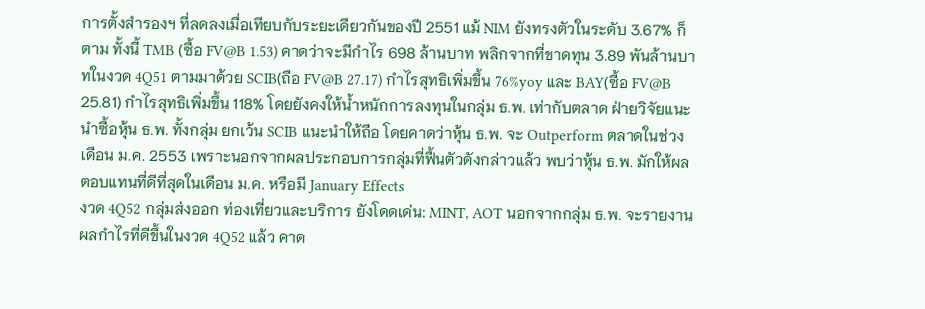การตั้งสำรองฯ ที่ลดลงเมื่อเทียบกับระยะเดียวกันของปี 2551 แม้ NIM ยังทรงตัวในระดับ 3.67% ก็ตาม ทั้งนี้ TMB (ซื้อ FV@B 1.53) คาดว่าจะมีกำไร 698 ล้านบาท พลิกจากที่ขาดทุน 3.89 พันล้านบาทในงวด 4Q51 ตามมาด้วย SCIB(ถือ FV@B 27.17) กำไรสุทธิเพิ่มขึ้น 76%yoy และ BAY(ซื้อ FV@B 25.81) กำไรสุทธิเพิ่มขึ้น 118% โดยยังคงให้น้ำหนักการลงทุนในกลุ่ม ธ.พ. เท่ากับตลาด ฝ่ายวิจัยแนะนำซื้อหุ้น ธ.พ. ทั้งกลุ่ม ยกเว้น SCIB แนะนำให้ถือ โดยคาดว่าหุ้น ธ.พ. จะ Outperform ตลาดในช่วงเดือน ม.ค. 2553 เพราะนอกจากผลประกอบการกลุ่มที่ฟื้นตัวดังกล่าวแล้ว พบว่าหุ้น ธ.พ. มักให้ผลตอบแทนที่ดีที่สุดในเดือน ม.ค. หรือมี January Effects
งวด 4Q52 กลุ่มส่งออก ท่องเที่ยวและบริการ ยังโดดเด่น: MINT, AOT นอกจากกลุ่ม ธ.พ. จะรายงานผลกำไรที่ดีขึ้นในงวด 4Q52 แล้ว คาด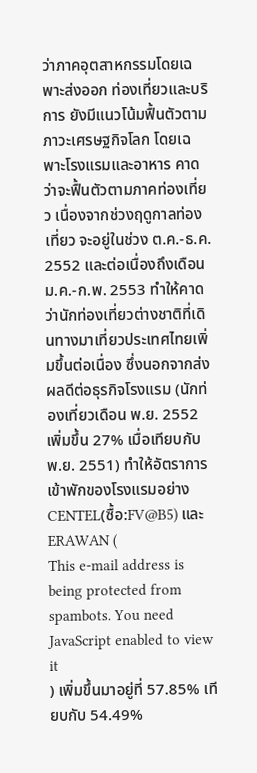ว่าภาคอุตสาหกรรมโดยเฉพาะส่งออก ท่องเที่ยวและบริการ ยังมีแนวโน้มฟื้นตัวตามภาวะเศรษฐกิจโลก โดยเฉพาะโรงแรมและอาหาร คาดว่าจะฟื้นตัวตามภาคท่องเที่ยว เนื่องจากช่วงฤดูกาลท่องเที่ยว จะอยู่ในช่วง ต.ค.-ธ.ค. 2552 และต่อเนื่องถึงเดือน ม.ค.-ก.พ. 2553 ทำให้คาดว่านักท่องเที่ยวต่างชาติที่เดินทางมาเที่ยวประเทศไทยเพิ่มขึ้นต่อเนื่อง ซึ่งนอกจากส่งผลดีต่อธุรกิจโรงแรม (นักท่องเที่ยวเดือน พ.ย. 2552 เพิ่มขึ้น 27% เมื่อเทียบกับ พ.ย. 2551) ทำให้อัตราการเข้าพักของโรงแรมอย่าง CENTEL(ซื้อ:FV@B5) และ ERAWAN (
This e-mail address is being protected from spambots. You need JavaScript enabled to view it
) เพิ่มขึ้นมาอยู่ที่ 57.85% เทียบกับ 54.49%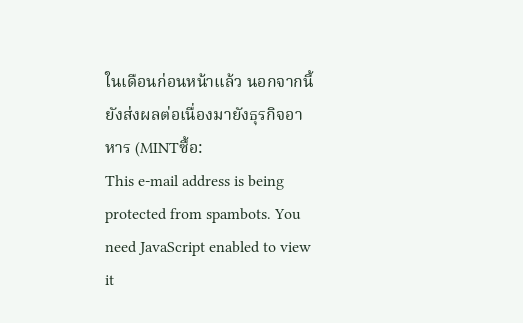ในเดือนก่อนหน้าแล้ว นอกจากนี้ยังส่งผลต่อเนื่องมายังธุรกิจอาหาร (MINTซื้อ:
This e-mail address is being protected from spambots. You need JavaScript enabled to view it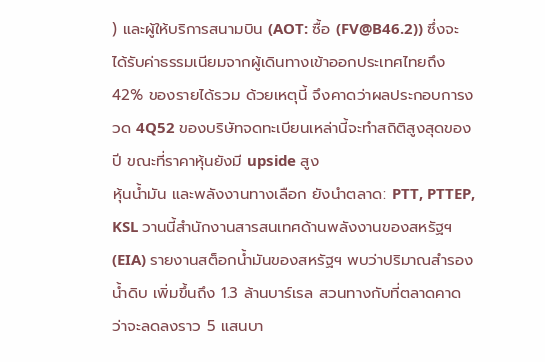) และผู้ให้บริการสนามบิน (AOT: ซื้อ (FV@B46.2)) ซึ่งจะได้รับค่าธรรมเนียมจากผู้เดินทางเข้าออกประเทศไทยถึง 42% ของรายได้รวม ด้วยเหตุนี้ จึงคาดว่าผลประกอบการงวด 4Q52 ของบริษัทจดทะเบียนเหล่านี้จะทำสถิติสูงสุดของปี ขณะที่ราคาหุ้นยังมี upside สูง
หุ้นน้ำมัน และพลังงานทางเลือก ยังนำตลาด: PTT, PTTEP, KSL วานนี้สำนักงานสารสนเทศด้านพลังงานของสหรัฐฯ (EIA) รายงานสต็อกน้ำมันของสหรัฐฯ พบว่าปริมาณสำรองน้ำดิบ เพิ่มขึ้นถึง 1.3 ล้านบาร์เรล สวนทางกับที่ตลาดคาดว่าจะลดลงราว 5 แสนบา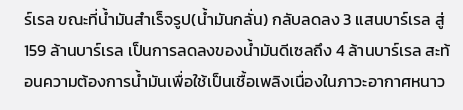ร์เรล ขณะที่น้ำมันสำเร็จรูป(น้ำมันกลั่น) กลับลดลง 3 แสนบาร์เรล สู่ 159 ล้านบาร์เรล เป็นการลดลงของน้ำมันดีเซลถึง 4 ล้านบาร์เรล สะท้อนความต้องการน้ำมันเพื่อใช้เป็นเชื้อเพลิงเนื่องในภาวะอากาศหนาว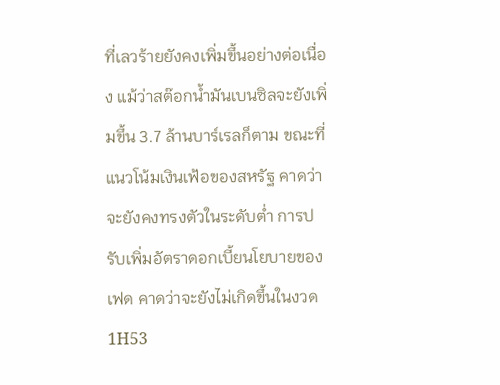ที่เลวร้ายยังคงเพิ่มขึ้นอย่างต่อเนื่อง แม้ว่าสต๊อกน้ำมันเบนซิลจะยังเพิ่มขึ้น 3.7 ล้านบาร์เรลก็ตาม ขณะที่แนวโน้มเงินเฟ้อของสหรัฐ คาดว่าจะยังคงทรงตัวในระดับต่ำ การปรับเพิ่มอัตราดอกเบี้ยนโยบายของเฟด คาดว่าจะยังไม่เกิดขึ้นในงวด 1H53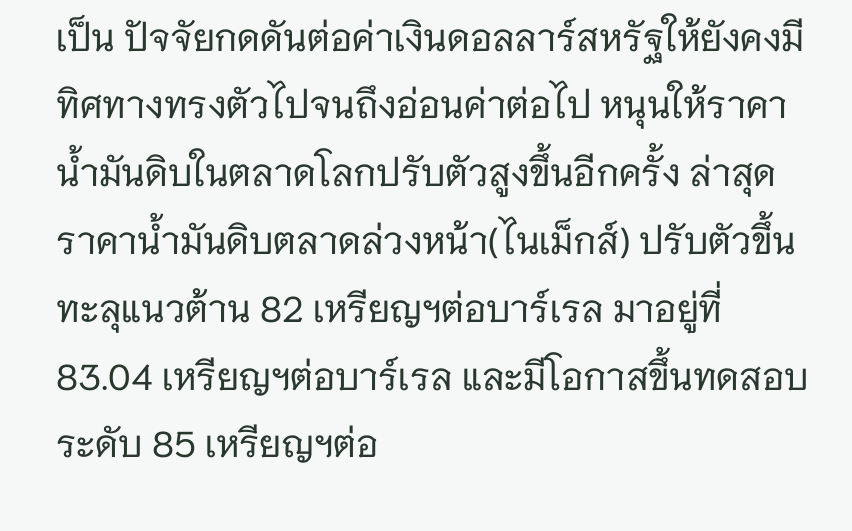เป็น ปัจจัยกดดันต่อค่าเงินดอลลาร์สหรัฐให้ยังคงมีทิศทางทรงตัวไปจนถึงอ่อนค่าต่อไป หนุนให้ราคาน้ำมันดิบในตลาดโลกปรับตัวสูงขึ้นอีกครั้ง ล่าสุดราคาน้ำมันดิบตลาดล่วงหน้า(ไนเม็กส์) ปรับตัวขึ้นทะลุแนวต้าน 82 เหรียญฯต่อบาร์เรล มาอยู่ที่ 83.04 เหรียญฯต่อบาร์เรล และมีโอกาสขึ้นทดสอบระดับ 85 เหรียญฯต่อ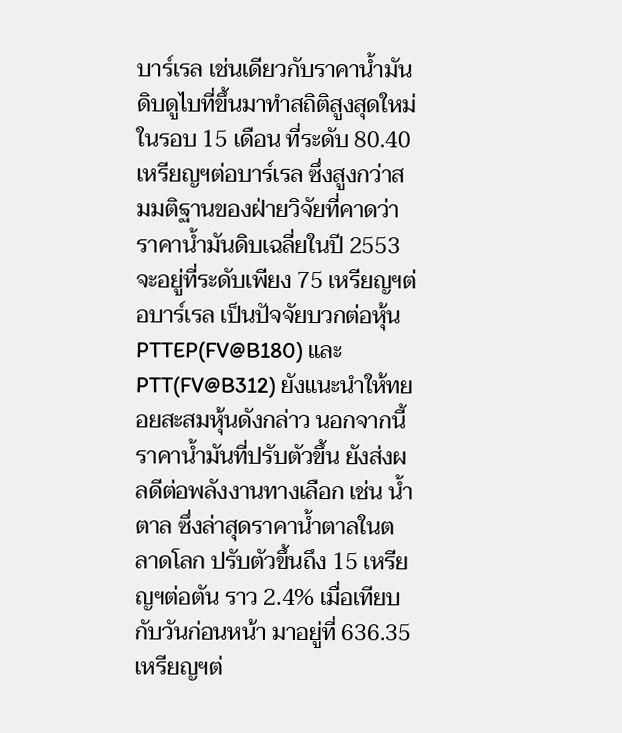บาร์เรล เช่นเดียวกับราคาน้ำมันดิบดูไบที่ขึ้นมาทำสถิติสูงสุดใหม่ในรอบ 15 เดือน ที่ระดับ 80.40 เหรียญฯต่อบาร์เรล ซึ่งสูงกว่าสมมติฐานของฝ่ายวิจัยที่คาดว่าราคาน้ำมันดิบเฉลี่ยในปี 2553 จะอยู่ที่ระดับเพียง 75 เหรียญฯต่อบาร์เรล เป็นปัจจัยบวกต่อหุ้น PTTEP(FV@B180) และ PTT(FV@B312) ยังแนะนำให้ทยอยสะสมหุ้นดังกล่าว นอกจากนี้ราคาน้ำมันที่ปรับตัวขึ้น ยังส่งผลดีต่อพลังงานทางเลือก เช่น น้ำตาล ซึ่งล่าสุดราคาน้ำตาลในตลาดโลก ปรับตัวขึ้นถึง 15 เหรียญฯต่อตัน ราว 2.4% เมื่อเทียบกับวันก่อนหน้า มาอยู่ที่ 636.35 เหรียญฯต่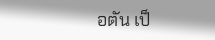อตัน เป็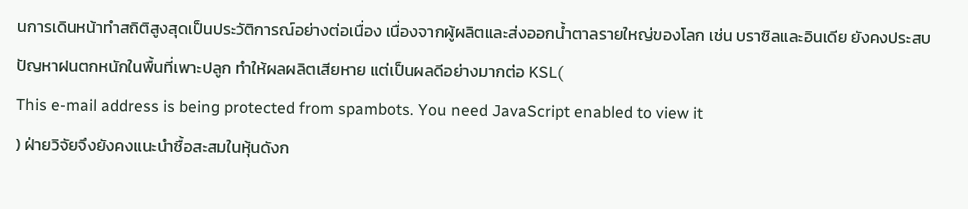นการเดินหน้าทำสถิติสูงสุดเป็นประวัติการณ์อย่างต่อเนื่อง เนื่องจากผู้ผลิตและส่งออกน้ำตาลรายใหญ่ของโลก เช่น บราซิลและอินเดีย ยังคงประสบปัญหาฝนตกหนักในพื้นที่เพาะปลูก ทำให้ผลผลิตเสียหาย แต่เป็นผลดีอย่างมากต่อ KSL(
This e-mail address is being protected from spambots. You need JavaScript enabled to view it
) ฝ่ายวิจัยจึงยังคงแนะนำซื้อสะสมในหุ้นดังก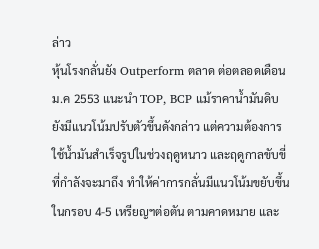ล่าว
หุ้นโรงกลั่นยัง Outperform ตลาด ต่อตลอดเดือน ม.ค 2553 แนะนำ TOP, BCP แม้ราคาน้ำมันดิบยังมีแนวโน้มปรับตัวขึ้นดังกล่าว แต่ความต้องการใช้น้ำมันสำเร็จรูปในช่วงฤดูหนาว และฤดูกาลขับขี่ที่กำลังจะมาถึง ทำให้ค่าการกลั่นมีแนวโน้มขยับขึ้นในกรอบ 4-5 เหรียญฯต่อตัน ตามคาดหมาย และ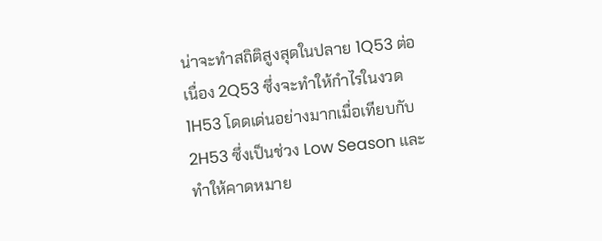น่าจะทำสถิติสูงสุดในปลาย 1Q53 ต่อเนื่อง 2Q53 ซึ่งจะทำให้กำไรในงวด 1H53 โดดเด่นอย่างมากเมื่อเทียบกับ 2H53 ซึ่งเป็นช่วง Low Season และทำให้คาดหมาย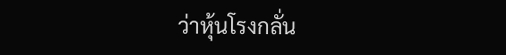ว่าหุ้นโรงกลั่น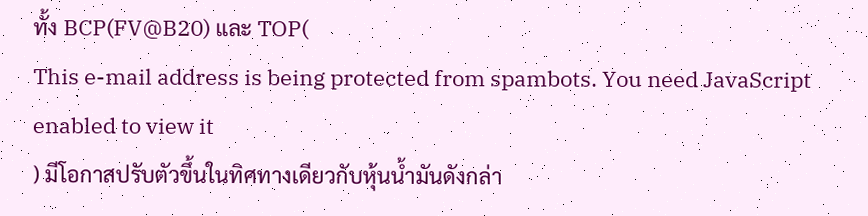ทั้ง BCP(FV@B20) และ TOP(
This e-mail address is being protected from spambots. You need JavaScript enabled to view it
) มีโอกาสปรับตัวขึ้นในทิศทางเดียวกับหุ้นน้ำมันดังกล่า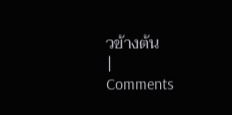วข้างต้น
|
Comments